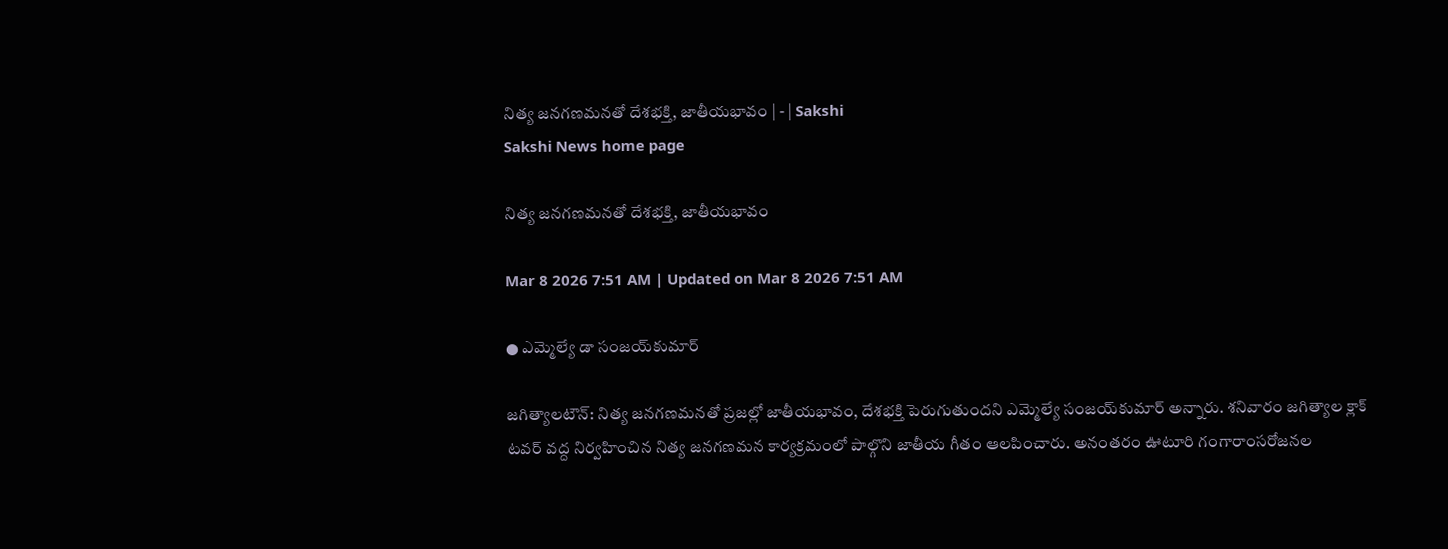నిత్య జనగణమనతో దేశభక్తి, జాతీయభావం | - | Sakshi
Sakshi News home page

నిత్య జనగణమనతో దేశభక్తి, జాతీయభావం

Mar 8 2026 7:51 AM | Updated on Mar 8 2026 7:51 AM

● ఎమ్మెల్యే డా సంజయ్‌కుమార్‌

జగిత్యాలటౌన్‌: నిత్య జనగణమనతో ప్రజల్లో జాతీయభావం, దేశభక్తి పెరుగుతుందని ఎమ్మెల్యే సంజయ్‌కుమార్‌ అన్నారు. శనివారం జగిత్యాల క్లాక్‌ టవర్‌ వద్ద నిర్వహించిన నిత్య జనగణమన కార్యక్రమంలో పాల్గొని జాతీయ గీతం ఆలపించారు. అనంతరం ఊటూరి గంగారాంసరోజనల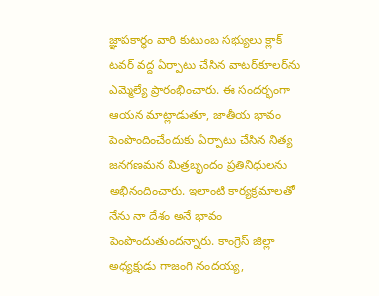జ్ఞాపకార్థం వారి కుటుంబ సభ్యులు క్లాక్‌ టవర్‌ వద్ద ఏర్పాటు చేసిన వాటర్‌కూలర్‌ను ఎమ్మెల్యే ప్రారంభించారు. ఈ సందర్భంగా ఆయన మాట్లాడుతూ, జాతీయ భావం పెంపొందించేందుకు ఏర్పాటు చేసిన నిత్య జనగణమన మిత్రబృందం ప్రతినిధులను అభినందించారు. ఇలాంటి కార్యక్రమాలతో నేను నా దేశం అనే భావం పెంపొందుతుందన్నారు. కాంగ్రెస్‌ జిల్లా అధ్యక్షుడు గాజంగి నందయ్య,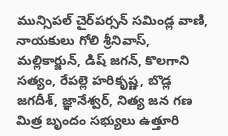మున్సిపల్‌ చైర్‌పర్సన్‌ సమిండ్ల వాణి, నాయకులు గోలి శ్రీనివాస్‌, మల్లికార్జున్‌, డిష్‌ జగన్‌, కొలగాని సత్యం, రేపల్లె హరికృష్ణ, బొడ్ల జగదీశ్‌, జ్ఞానేశ్వర్‌, నిత్య జన గణ మిత్ర బృందం సభ్యులు ఉత్తూరి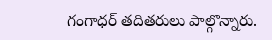గంగాధర్‌ తదితరులు పాల్గొన్నారు.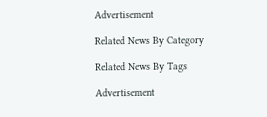Advertisement

Related News By Category

Related News By Tags

Advertisement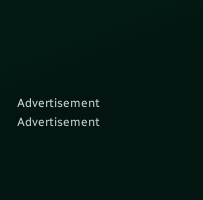Advertisement
Advertisement